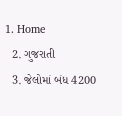1. Home
  2. ગુજરાતી
  3. જેલોમાં બંધ 4200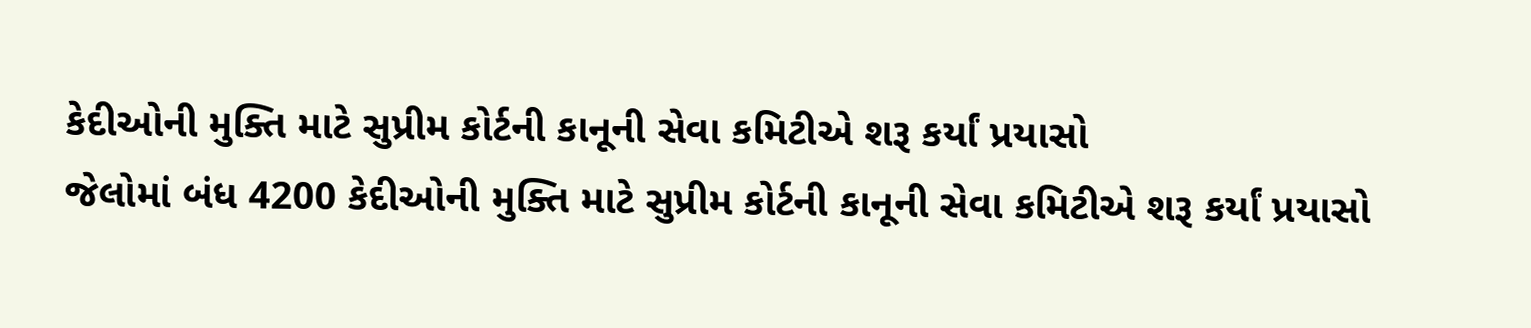કેદીઓની મુક્તિ માટે સુપ્રીમ કોર્ટની કાનૂની સેવા કમિટીએ શરૂ કર્યાં પ્રયાસો
જેલોમાં બંધ 4200 કેદીઓની મુક્તિ માટે સુપ્રીમ કોર્ટની કાનૂની સેવા કમિટીએ શરૂ કર્યાં પ્રયાસો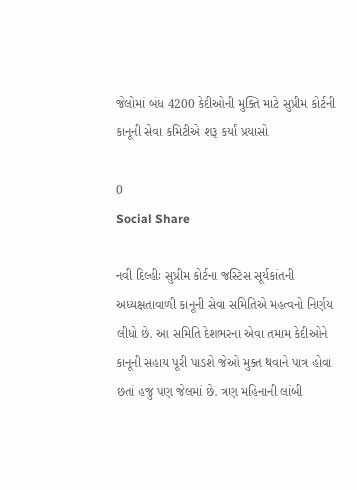જેલોમાં બંધ 4200 કેદીઓની મુક્તિ માટે સુપ્રીમ કોર્ટની કાનૂની સેવા કમિટીએ શરૂ કર્યાં પ્રયાસો

0
Social Share

નવી દિલ્હીઃ સુપ્રીમ કોર્ટના જસ્ટિસ સૂર્યકાંતની અધ્યક્ષતાવાળી કાનૂની સેવા સમિતિએ મહત્વનો નિર્ણય લીધો છે. આ સમિતિ દેશભરના એવા તમામ કેદીઓને કાનૂની સહાય પૂરી પાડશે જેઓ મુક્ત થવાને પાત્ર હોવા છતાં હજુ પણ જેલમાં છે. ત્રણ મહિનાની લાંબી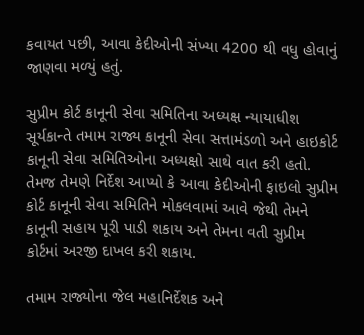કવાયત પછી, આવા કેદીઓની સંખ્યા 4200 થી વધુ હોવાનું જાણવા મળ્યું હતું.

સુપ્રીમ કોર્ટ કાનૂની સેવા સમિતિના અધ્યક્ષ ન્યાયાધીશ સૂર્યકાન્તે તમામ રાજ્ય કાનૂની સેવા સત્તામંડળો અને હાઇકોર્ટ કાનૂની સેવા સમિતિઓના અધ્યક્ષો સાથે વાત કરી હતો. તેમજ તેમણે નિર્દેશ આપ્યો કે આવા કેદીઓની ફાઇલો સુપ્રીમ કોર્ટ કાનૂની સેવા સમિતિને મોકલવામાં આવે જેથી તેમને કાનૂની સહાય પૂરી પાડી શકાય અને તેમના વતી સુપ્રીમ કોર્ટમાં અરજી દાખલ કરી શકાય.

તમામ રાજ્યોના જેલ મહાનિર્દેશક અને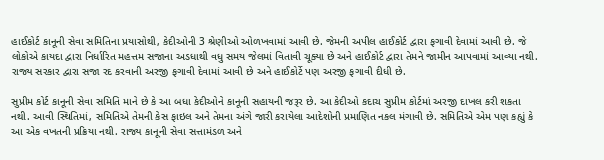હાઈકોર્ટ કાનૂની સેવા સમિતિના પ્રયાસોથી, કેદીઓની 3 શ્રેણીઓ ઓળખવામાં આવી છે. જેમની અપીલ હાઈકોર્ટ દ્વારા ફગાવી દેવામાં આવી છે. જે લોકોએ કાયદા દ્વારા નિર્ધારિત મહત્તમ સજાના અડધાથી વધુ સમય જેલમાં વિતાવી ચૂક્યા છે અને હાઈકોર્ટ દ્વારા તેમને જામીન આપવામાં આવ્યા નથી. રાજ્ય સરકાર દ્વારા સજા રદ કરવાની અરજી ફગાવી દેવામાં આવી છે અને હાઈકોર્ટે પણ અરજી ફગાવી દીધી છે.

સુપ્રીમ કોર્ટ કાનૂની સેવા સમિતિ માને છે કે આ બધા કેદીઓને કાનૂની સહાયની જરૂર છે. આ કેદીઓ કદાચ સુપ્રીમ કોર્ટમાં અરજી દાખલ કરી શકતા નથી. આવી સ્થિતિમાં, સમિતિએ તેમની કેસ ફાઇલ અને તેમના અંગે જારી કરાયેલા આદેશોની પ્રમાણિત નકલ મંગાવી છે. સમિતિએ એમ પણ કહ્યું કે આ એક વખતની પ્રક્રિયા નથી. રાજ્ય કાનૂની સેવા સત્તામંડળ અને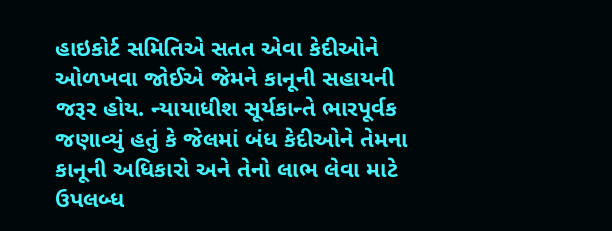હાઇકોર્ટ સમિતિએ સતત એવા કેદીઓને ઓળખવા જોઈએ જેમને કાનૂની સહાયની જરૂર હોય. ન્યાયાધીશ સૂર્યકાન્તે ભારપૂર્વક જણાવ્યું હતું કે જેલમાં બંધ કેદીઓને તેમના કાનૂની અધિકારો અને તેનો લાભ લેવા માટે ઉપલબ્ધ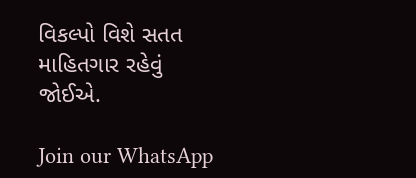વિકલ્પો વિશે સતત માહિતગાર રહેવું જોઈએ.

Join our WhatsApp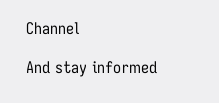Channel

And stay informed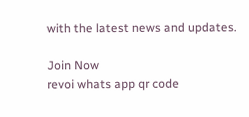with the latest news and updates.

Join Now
revoi whats app qr code